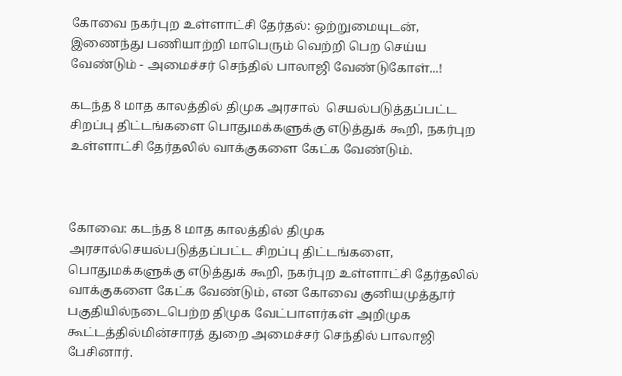கோவை நகர்புற உள்ளாட்சி தேர்தல்: ஒற்றுமையுடன், இணைந்து பணியாற்றி மாபெரும் வெற்றி பெற செய்ய வேண்டும் - அமைச்சர் செந்தில் பாலாஜி வேண்டுகோள்...!

கடந்த 8 மாத காலத்தில் திமுக அரசால்  செயல்படுத்தப்பட்ட சிறப்பு திட்டங்களை பொதுமக்களுக்கு எடுத்துக் கூறி, நகர்புற உள்ளாட்சி தேர்தலில் வாக்குகளை கேட்க வேண்டும்.



கோவை: கடந்த 8 மாத காலத்தில் திமுக அரசால்செயல்படுத்தப்பட்ட சிறப்பு திட்டங்களை, பொதுமக்களுக்கு எடுத்துக் கூறி, நகர்புற உள்ளாட்சி தேர்தலில் வாக்குகளை கேட்க வேண்டும், என கோவை குனியமுத்தூர் பகுதியில்நடைபெற்ற திமுக வேட்பாளர்கள் அறிமுக கூட்டத்தில்மின்சாரத் துறை அமைச்சர் செந்தில் பாலாஜி பேசினார்.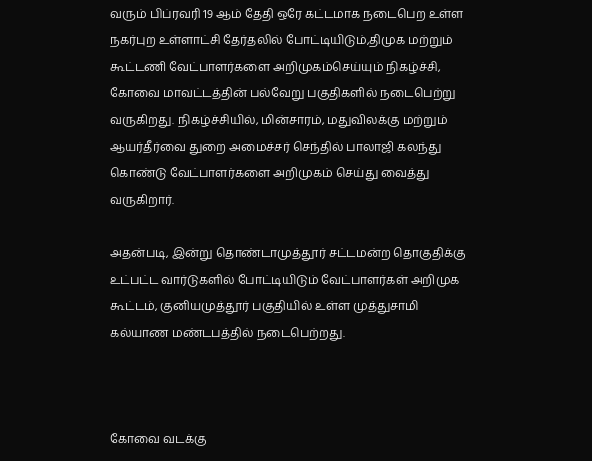வரும் பிப்ரவரி 19 ஆம் தேதி ஒரே கட்டமாக நடைபெற உள்ள நகர்புற உள்ளாட்சி தேர்தலில் போட்டியிடும்,திமுக மற்றும் கூட்டணி வேட்பாளர்களை அறிமுகம்செய்யும் நிகழ்ச்சி, கோவை மாவட்டத்தின் பல்வேறு பகுதிகளில் நடைபெற்று வருகிறது. நிகழ்ச்சியில், மின்சாரம், மதுவிலக்கு மற்றும் ஆயர்தீர்வை துறை அமைச்சர் செந்தில் பாலாஜி கலந்து கொண்டு வேட்பாளர்களை அறிமுகம் செய்து வைத்து வருகிறார்.

அதன்படி, இன்று தொண்டாமுத்தூர் சட்டமன்ற தொகுதிக்கு உட்பட்ட வார்டுகளில் போட்டியிடும் வேட்பாளர்கள் அறிமுக கூட்டம், குனியமுத்தூர் பகுதியில் உள்ள முத்துசாமி கல்யாண மண்டபத்தில் நடைபெற்றது.



கோவை வடக்கு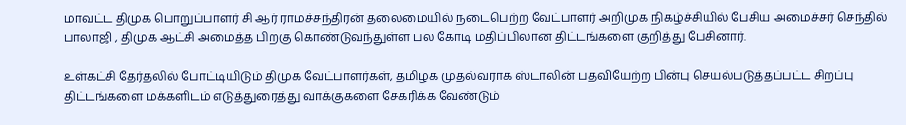மாவட்ட திமுக பொறுப்பாளர் சி ஆர் ராமச்சந்திரன் தலைமையில் நடைபெற்ற வேட்பாளர் அறிமுக நிகழ்ச்சியில் பேசிய அமைச்சர் செந்தில் பாலாஜி , திமுக ஆட்சி அமைத்த பிறகு கொண்டுவந்துள்ள பல கோடி மதிப்பிலான திட்டங்களை குறித்து பேசினார்.

உள்கட்சி தேர்தலில் போட்டியிடும் திமுக வேட்பாளர்கள், தமிழக முதல்வராக ஸ்டாலின் பதவியேற்ற பின்பு செயல்படுத்தப்பட்ட சிறப்பு திட்டங்களை மக்களிடம் எடுத்துரைத்து வாக்குகளை சேகரிக்க வேண்டும்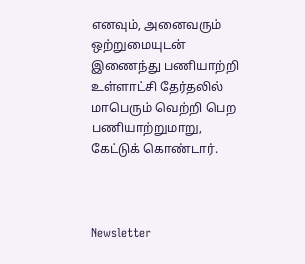எனவும், அனைவரும் ஒற்றுமையுடன் இணைந்து பணியாற்றி உள்ளாட்சி தேர்தலில் மாபெரும் வெற்றி பெற பணியாற்றுமாறு, கேட்டுக் கொண்டார்.



Newsletter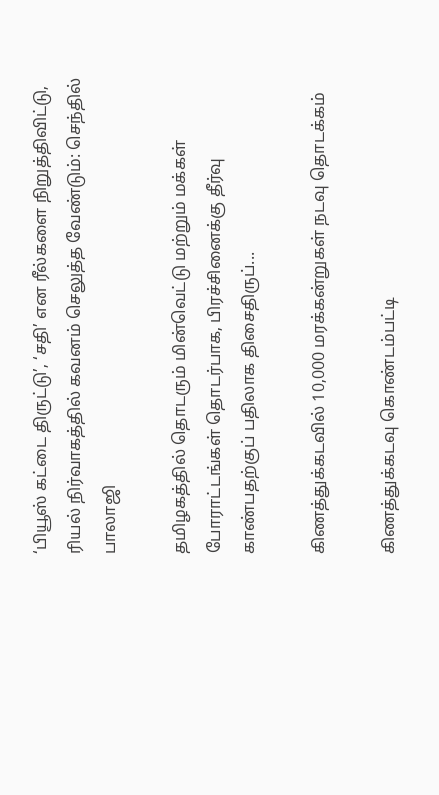‘பியூஸ் கட்டை திருட்டு’, ‘சதி’ என ரீல்களை நிறுத்திவிட்டு, ரியல் நிர்வாகத்தில் கவனம் செலுத்த வேண்டும்: செந்தில் பாலாஜி

தமிழகத்தில் தொடரும் மின்வெட்டு மற்றும் மக்கள் போராட்டங்கள் தொடர்பாக, பிரச்சினைக்கு தீர்வு காண்பதற்குப் பதிலாக திசைதிருப்...

கிணத்துக்கடவில் 10,000 மரக்கன்றுகள் நடவு தொடக்கம்

கிணத்துக்கடவு கொண்டம்பட்டி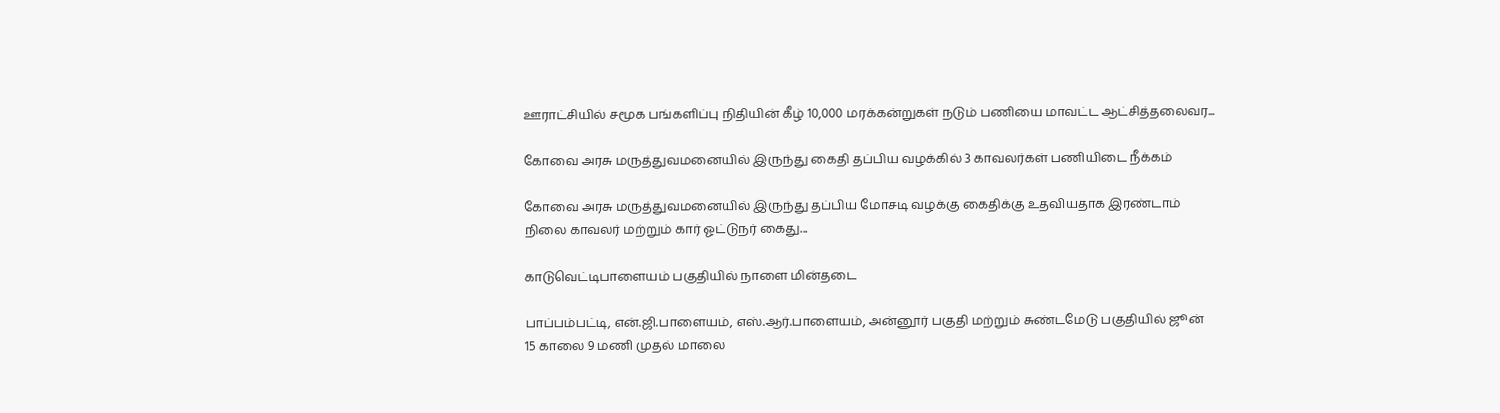ஊராட்சியில் சமூக பங்களிப்பு நிதியின் கீழ் 10,000 மரக்கன்றுகள் நடும் பணியை மாவட்ட ஆட்சித்தலைவர...

கோவை அரசு மருத்துவமனையில் இருந்து கைதி தப்பிய வழக்கில் 3 காவலர்கள் பணியிடை நீக்கம்

கோவை அரசு மருத்துவமனையில் இருந்து தப்பிய மோசடி வழக்கு கைதிக்கு உதவியதாக இரண்டாம் நிலை காவலர் மற்றும் கார் ஓட்டுநர் கைது...

காடுவெட்டிபாளையம் பகுதியில் நாளை மின்தடை

பாப்பம்பட்டி, என்.ஜி.பாளையம், எஸ்.ஆர்.பாளையம், அன்னூர் பகுதி மற்றும் சுண்டமேடு பகுதியில் ஜூன் 15 காலை 9 மணி முதல் மாலை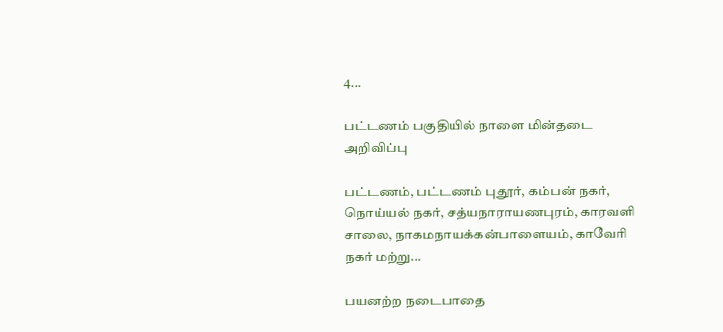4...

பட்டணம் பகுதியில் நாளை மின்தடை அறிவிப்பு

பட்டணம், பட்டணம் புதூர், கம்பன் நகர், நொய்யல் நகர், சத்யநாராயணபுரம், காரவளி சாலை, நாகமநாயக்கன்பாளையம், காவேரி நகர் மற்று...

பயனற்ற நடைபாதை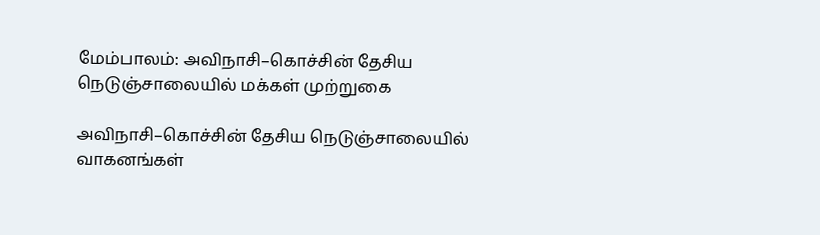மேம்பாலம்: அவிநாசி–கொச்சின் தேசிய நெடுஞ்சாலையில் மக்கள் முற்றுகை

அவிநாசி–கொச்சின் தேசிய நெடுஞ்சாலையில் வாகனங்கள்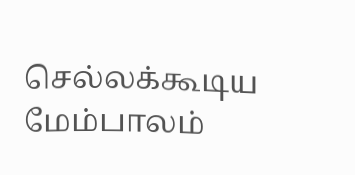செல்லக்கூடிய மேம்பாலம்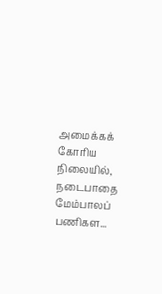அமைக்கக் கோரிய நிலையில், நடைபாதை மேம்பாலப் பணிகள...